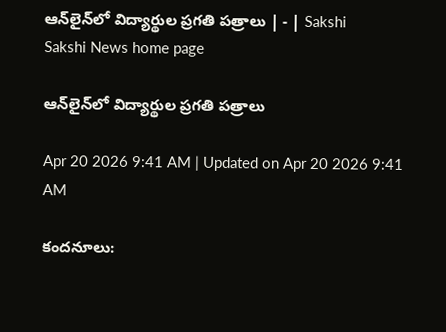ఆన్‌లైన్‌లో విద్యార్థుల ప్రగతి పత్రాలు | - | Sakshi
Sakshi News home page

ఆన్‌లైన్‌లో విద్యార్థుల ప్రగతి పత్రాలు

Apr 20 2026 9:41 AM | Updated on Apr 20 2026 9:41 AM

కందనూలు: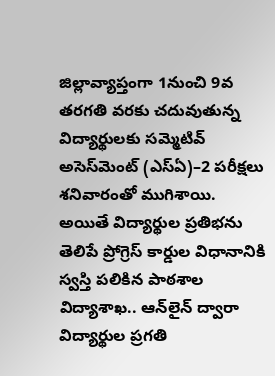జిల్లావ్యాప్తంగా 1నుంచి 9వ తరగతి వరకు చదువుతున్న విద్యార్థులకు సమ్మెటివ్‌ అసెస్‌మెంట్‌ (ఎస్‌ఏ)–2 పరీక్షలు శనివారంతో ముగిశాయి. అయితే విద్యార్థుల ప్రతిభను తెలిపే ప్రోగ్రెస్‌ కార్డుల విధానానికి స్వస్తి పలికిన పాఠశాల విద్యాశాఖ.. ఆన్‌లైన్‌ ద్వారా విద్యార్థుల ప్రగతి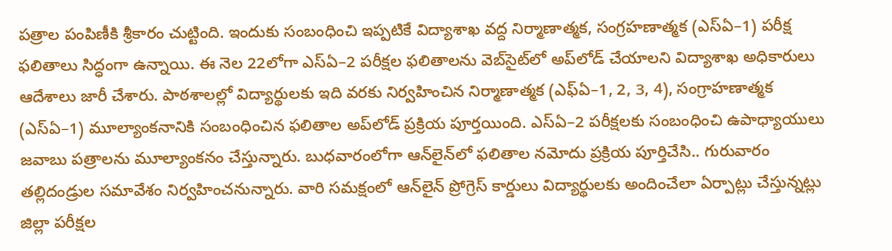పత్రాల పంపిణీకి శ్రీకారం చుట్టింది. ఇందుకు సంబంధించి ఇప్పటికే విద్యాశాఖ వద్ద నిర్మాణాత్మక, సంగ్రహణాత్మక (ఎస్‌ఏ–1) పరీక్ష ఫలితాలు సిద్ధంగా ఉన్నాయి. ఈ నెల 22లోగా ఎస్‌ఏ–2 పరీక్షల ఫలితాలను వెబ్‌సైట్‌లో అప్‌లోడ్‌ చేయాలని విద్యాశాఖ అధికారులు ఆదేశాలు జారీ చేశారు. పాఠశాలల్లో విద్యార్థులకు ఇది వరకు నిర్వహించిన నిర్మాణాత్మక (ఎఫ్‌ఏ–1, 2, 3, 4), సంగ్రాహణాత్మక (ఎస్‌ఏ–1) మూల్యాంకనానికి సంబంధించిన ఫలితాల అప్‌లోడ్‌ ప్రక్రియ పూర్తయింది. ఎస్‌ఏ–2 పరీక్షలకు సంబంధించి ఉపాధ్యాయులు జవాబు పత్రాలను మూల్యాంకనం చేస్తున్నారు. బుధవారంలోగా ఆన్‌లైన్‌లో ఫలితాల నమోదు ప్రక్రియ పూర్తిచేసి.. గురువారం తల్లిదండ్రుల సమావేశం నిర్వహించనున్నారు. వారి సమక్షంలో ఆన్‌లైన్‌ ప్రోగ్రెస్‌ కార్డులు విద్యార్థులకు అందించేలా ఏర్పాట్లు చేస్తున్నట్లు జిల్లా పరీక్షల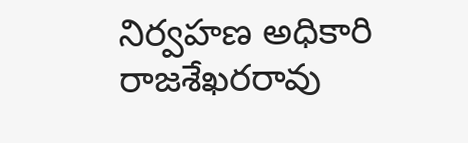నిర్వహణ అధికారి రాజశేఖరరావు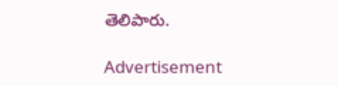తెలిపారు.

Advertisement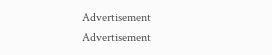Advertisement
Advertisement